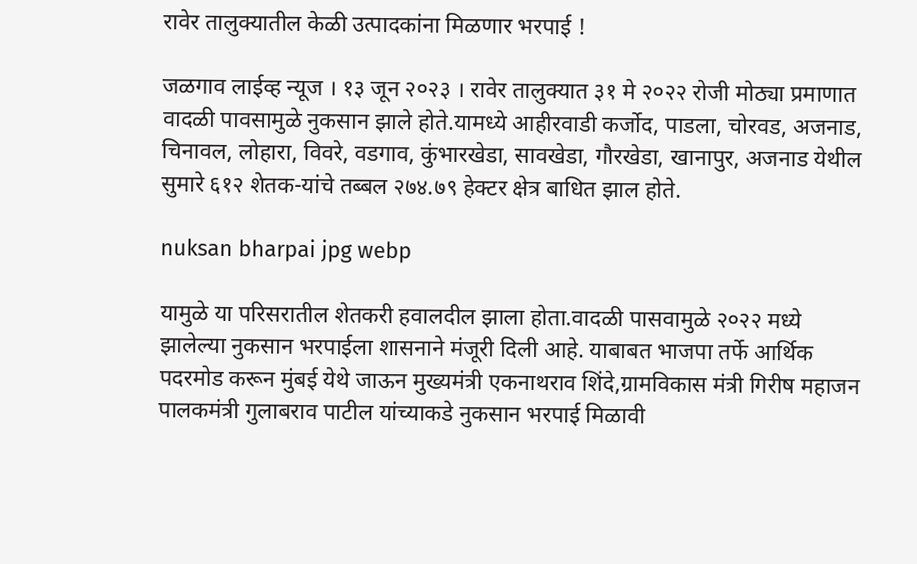रावेर तालुक्यातील केळी उत्पादकांना मिळणार भरपाई !

जळगाव लाईव्ह न्यूज । १३ जून २०२३ । रावेर तालुक्यात ३१ मे २०२२ रोजी मोठ्या प्रमाणात वादळी पावसामुळे नुकसान झाले होते.यामध्ये आहीरवाडी कर्जोद, पाडला, चोरवड, अजनाड, चिनावल, लोहारा, विवरे, वडगाव, कुंभारखेडा, सावखेडा, गौरखेडा, खानापुर, अजनाड येथील सुमारे ६१२ शेतक-यांचे तब्बल २७४.७९ हेक्टर क्षेत्र बाधित झाल होते.

nuksan bharpai jpg webp

यामुळे या परिसरातील शेतकरी हवालदील झाला होता.वादळी पासवामुळे २०२२ मध्ये झालेल्या नुकसान भरपाईला शासनाने मंजूरी दिली आहे. याबाबत भाजपा तर्फे आर्थिक पदरमोड करून मुंबई येथे जाऊन मुख्यमंत्री एकनाथराव शिंदे,ग्रामविकास मंत्री गिरीष महाजन पालकमंत्री गुलाबराव पाटील यांच्याकडे नुकसान भरपाई मिळावी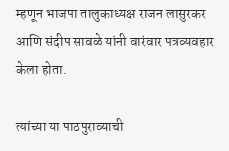म्हणून भाजपा तालुकाध्यक्ष राजन लासुरकर आणि संदीप सावळे यांनी वारंवार पत्रव्यवहार केला होता.

त्यांच्या या पाठपुराव्याची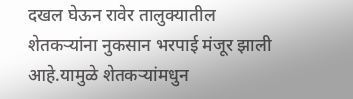दखल घेऊन रावेर तालुक्यातील शेतकर्‍यांना नुकसान भरपाई मंजूर झाली आहे.यामुळे शेतकर्‍यांमधुन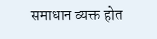समाधान व्यक्त होत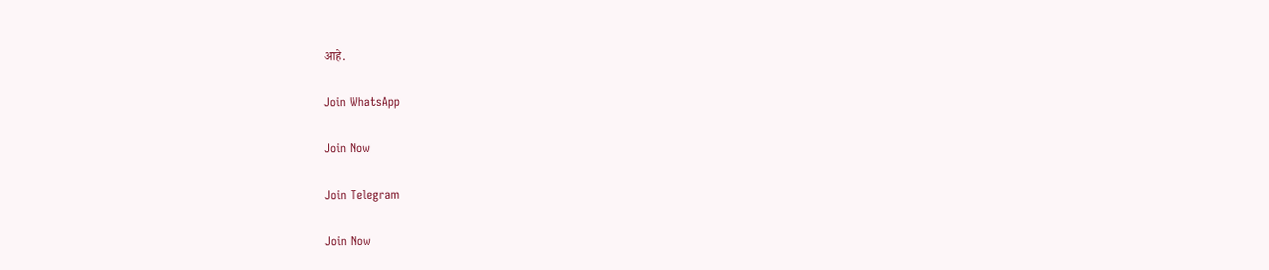आहे.

Join WhatsApp

Join Now

Join Telegram

Join Now